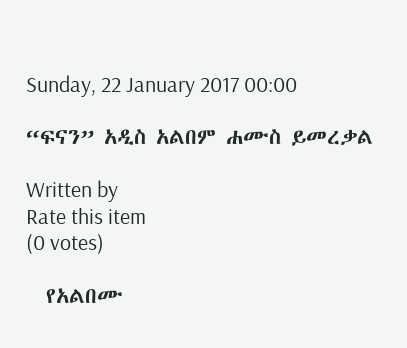Sunday, 22 January 2017 00:00

“ፍናን” አዲስ አልበም ሐሙስ ይመረቃል

Written by
Rate this item
(0 votes)

  የአልበሙ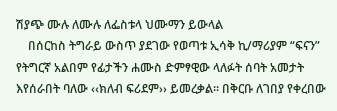ሽያጭ ሙሉ ለሙሉ ለፌስቱላ ህሙማን ይውላል
    በሰርከስ ትግራይ ውስጥ ያደገው የወጣቱ ኢሳቅ ኪ/ማሪያም “ፍናን” የትግርኛ አልበም የፊታችን ሐሙስ ድምፃዊው ላለፉት ሰባት አመታት እየሰራበት ባለው ‹‹ክለብ ፍሪደም›› ይመረቃል፡፡ በቅርቡ ለገበያ የቀረበው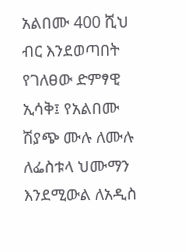አልበሙ 400 ሺህ ብር እንደወጣበት የገለፀው ድምፃዊ ኢሳቅ፤ የአልበሙ ሽያጭ ሙሉ ለሙሉ ለፌስቱላ ህሙማን እንደሚውል ለአዲስ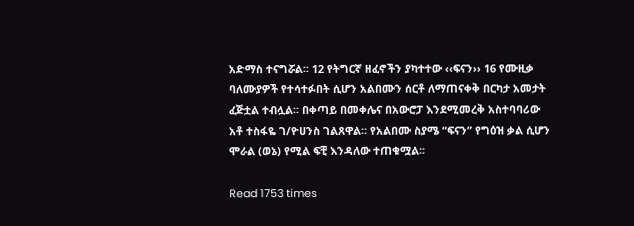አድማስ ተናግሯል፡፡ 12 የትግርኛ ዘፈኖችን ያካተተው ‹‹ፍናን›› 16 የሙዚቃ ባለሙያዎች የተሳተፉበት ሲሆን አልበሙን ሰርቶ ለማጠናቀቅ በርካታ አመታት ፈጅቷል ተብሏል፡፡ በቀጣይ በመቀሌና በአውሮፓ እንደሚመረቅ አስተባባሪው አቶ ተስፋዬ ገ/ዮሀንስ ገልጸዋል፡፡ የአልበሙ ስያሜ “ፍናን” የግዕዝ ቃል ሲሆን ሞራል (ወኔ) የሚል ፍቺ እንዳለው ተጠቁሟል፡፡

Read 1753 times